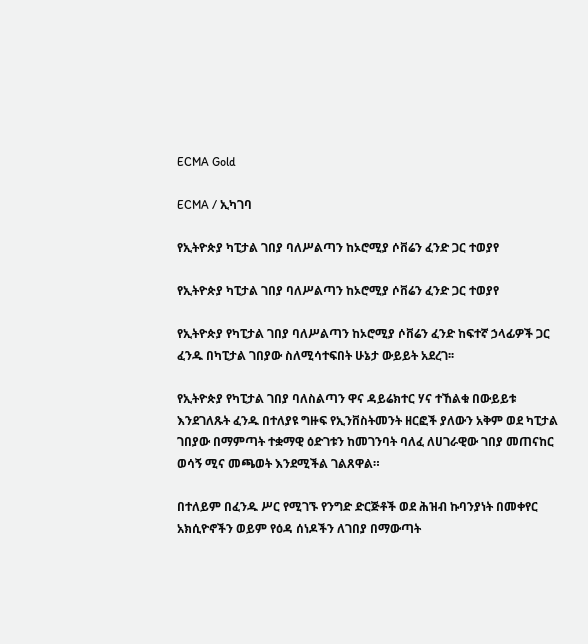ECMA Gold

ECMA / ኢካገባ

የኢትዮጵያ ካፒታል ገበያ ባለሥልጣን ከኦሮሚያ ሶቨሬን ፈንድ ጋር ተወያየ

የኢትዮጵያ ካፒታል ገበያ ባለሥልጣን ከኦሮሚያ ሶቨሬን ፈንድ ጋር ተወያየ

የኢትዮጵያ የካፒታል ገበያ ባለሥልጣን ከኦሮሚያ ሶቨሬን ፈንድ ከፍተኛ ኃላፊዎች ጋር ፈንዱ በካፒታል ገበያው ስለሚሳተፍበት ሁኔታ ውይይት አደረገ፡፡

የኢትዮጵያ የካፒታል ገበያ ባለስልጣን ዋና ዳይሬክተር ሃና ተኸልቁ በውይይቱ እንደገለጹት ፈንዱ በተለያዩ ግዙፍ የኢንቨስትመንት ዘርፎች ያለውን አቅም ወደ ካፒታል ገበያው በማምጣት ተቋማዊ ዕድገቱን ከመገንባት ባለፈ ለሀገራዊው ገበያ መጠናከር ወሳኝ ሚና መጫወት እንደሚችል ገልጸዋል።

በተለይም በፈንዱ ሥር የሚገኙ የንግድ ድርጅቶች ወደ ሕዝብ ኩባንያነት በመቀየር አክሲዮኖችን ወይም የዕዳ ሰነዶችን ለገበያ በማውጣት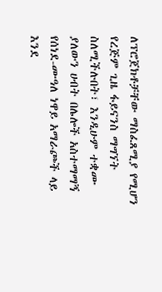ለፕሮጀክቶቻቸው ማስፈጸሚያ የሚሆን የረጅም ጊዜ ፋይናንስ ማግኘት ስለሚችሉበት፣ እንዲሁም ተቋሙ ያለውን ሀብት በሌሎች አስተማማኝ የሰነደ-ሙዓለ ነዋይ አማራጮች ላይ እንደ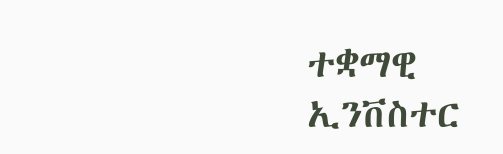ተቋማዊ ኢንቨስተር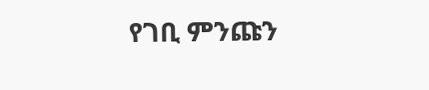የገቢ ምንጩን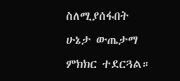ስለሚያሰፋበት ሁኔታ ውጤታማ ምክክር ተደርጓል።